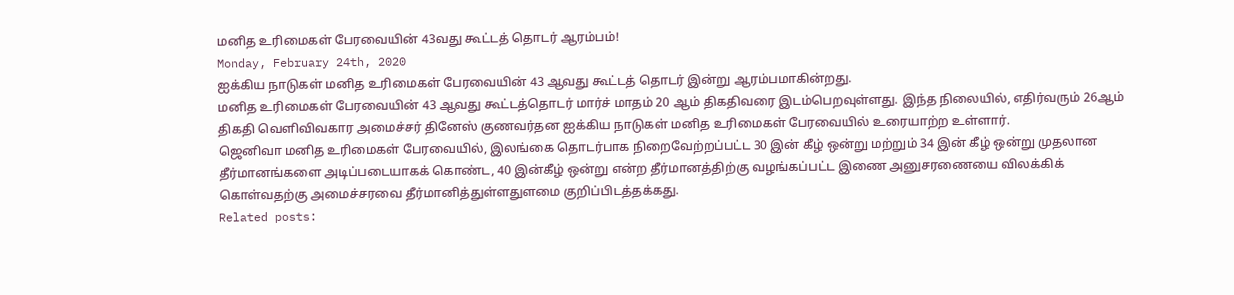மனித உரிமைகள் பேரவையின் 43வது கூட்டத் தொடர் ஆரம்பம்!
Monday, February 24th, 2020
ஐக்கிய நாடுகள் மனித உரிமைகள் பேரவையின் 43 ஆவது கூட்டத் தொடர் இன்று ஆரம்பமாகின்றது.
மனித உரிமைகள் பேரவையின் 43 ஆவது கூட்டத்தொடர் மார்ச் மாதம் 20 ஆம் திகதிவரை இடம்பெறவுள்ளது. இந்த நிலையில், எதிர்வரும் 26ஆம் திகதி வெளிவிவகார அமைச்சர் தினேஸ் குணவர்தன ஐக்கிய நாடுகள் மனித உரிமைகள் பேரவையில் உரையாற்ற உள்ளார்.
ஜெனிவா மனித உரிமைகள் பேரவையில், இலங்கை தொடர்பாக நிறைவேற்றப்பட்ட 30 இன் கீழ் ஒன்று மற்றும் 34 இன் கீழ் ஒன்று முதலான தீர்மானங்களை அடிப்படையாகக் கொண்ட, 40 இன்கீழ் ஒன்று என்ற தீர்மானத்திற்கு வழங்கப்பட்ட இணை அனுசரணையை விலக்கிக் கொள்வதற்கு அமைச்சரவை தீர்மானித்துள்ளதுளமை குறிப்பிடத்தக்கது.
Related posts: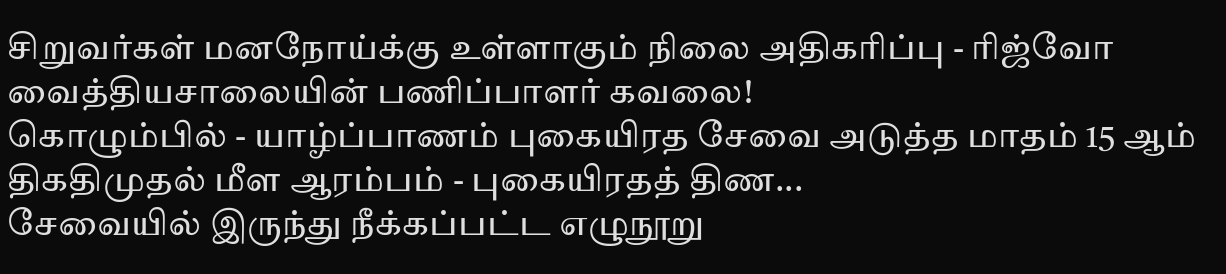சிறுவர்கள் மனநோய்க்கு உள்ளாகும் நிலை அதிகரிப்பு - ரிஜ்வோ வைத்தியசாலையின் பணிப்பாளர் கவலை!
கொழும்பில் - யாழ்ப்பாணம் புகையிரத சேவை அடுத்த மாதம் 15 ஆம் திகதிமுதல் மீள ஆரம்பம் - புகையிரதத் திண...
சேவையில் இருந்து நீக்கப்பட்ட எழுநூறு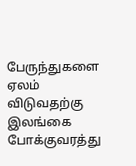பேருந்துகளை ஏலம் விடுவதற்கு இலங்கை போக்குவரத்து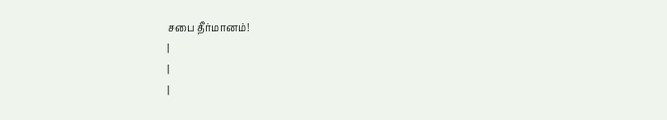சபை தீர்மானம்!
|
|
|